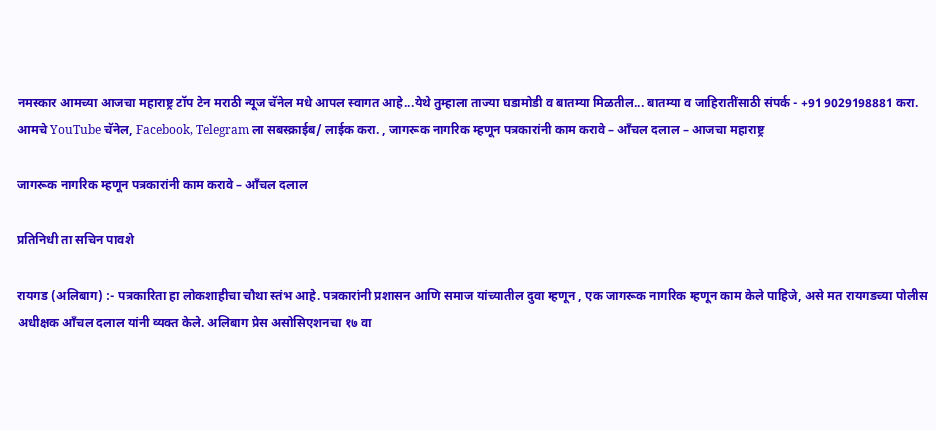नमस्कार आमच्या आजचा महाराष्ट्र टॉप टेन मराठी न्यूज चॅनेल मधे आपल स्वागत आहे...येथे तुम्हाला ताज्या घडामोडी व बातम्या मिळतील... बातम्या व जाहिरातींसाठी संपर्क - +91 9029198881 करा. आमचे YouTube चॅनेल, Facebook, Telegram ला सबस्क्राईब/ लाईक करा. , जागरूक नागरिक म्हणून पत्रकारांनी काम करावे – आँचल दलाल – आजचा महाराष्ट्र

जागरूक नागरिक म्हणून पत्रकारांनी काम करावे – आँचल दलाल

प्रतिनिधी ता सचिन पावशे

रायगड (अलिबाग) :- पत्रकारिता हा लोकशाहीचा चौथा स्तंभ आहे. पत्रकारांनी प्रशासन आणि समाज यांच्यातील दुवा म्हणून , एक जागरूक नागरिक म्हणून काम केले पाहिजे, असे मत रायगडच्या पोलीस अधीक्षक आँचल दलाल यांनी व्यक्त केले. अलिबाग प्रेस असोसिएशनचा १७ वा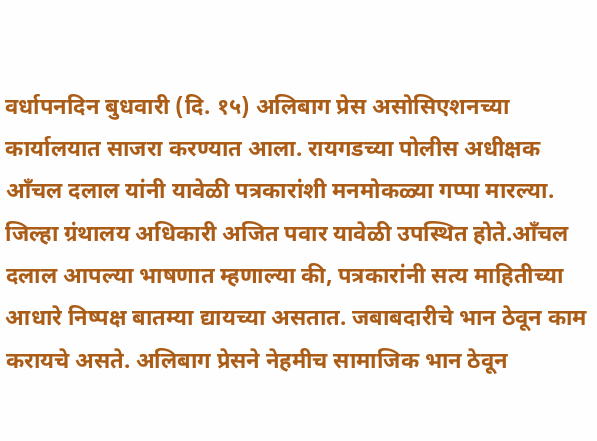वर्धापनदिन बुधवारी (दि. १५) अलिबाग प्रेस असोसिएशनच्या कार्यालयात साजरा करण्यात आला. रायगडच्या पोलीस अधीक्षक आँचल दलाल यांनी यावेळी पत्रकारांशी मनमोकळ्या गप्पा मारल्या. जिल्हा ग्रंथालय अधिकारी अजित पवार यावेळी उपस्थित होते.आँचल दलाल आपल्या भाषणात म्हणाल्या की, पत्रकारांनी सत्य माहितीच्या आधारे निष्पक्ष बातम्या द्यायच्या असतात. जबाबदारीचे भान ठेवून काम करायचे असते. अलिबाग प्रेसने नेहमीच सामाजिक भान ठेवून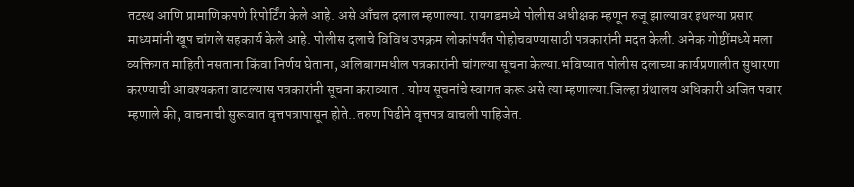तटस्थ आणि प्रामाणिकपणे रिपोर्टिंग केले आहे. असे आँचल दलाल म्हणाल्या. रायगडमध्ये पोलीस अधीक्षक म्हणून रुजू झाल्यावर इथल्या प्रसार माध्यमांनी खूप चांगले सहकार्य केले आहे. पोलीस दलाचे विविध उपक्रम लोकांपर्यंत पोहोचवण्यासाठी पत्रकारांनी मदत केली. अनेक गोष्टींमध्ये मला व्यक्तिगत माहिती नसताना किंवा निर्णय घेताना, अलिबागमधील पत्रकारांनी चांगल्या सूचना केल्या.भविष्यात पोलीस दलाच्या कार्यप्रणालीत सुधारणा करण्याची आवश्यकता वाटल्यास पत्रकारांनी सूचना कराव्यात . योग्य सूचनांचे स्वागत करू असे त्या म्हणाल्या.जिल्हा ग्रंथालय अधिकारी अजित पवार म्हणाले की, वाचनाची सुरूवात वृत्तपत्रापासून होते..तरुण पिढीने वृत्तपत्र वाचली पाहिजेत.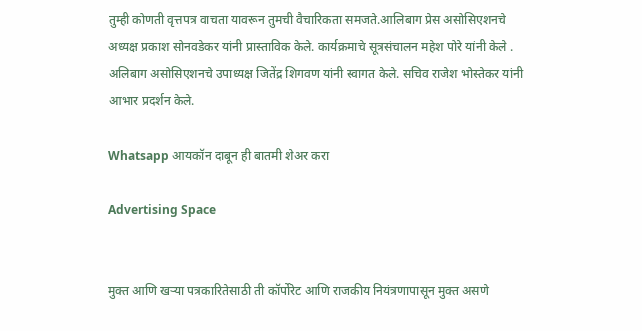तुम्ही कोणती वृत्तपत्र वाचता यावरून तुमची वैचारिकता समजते.आलिबाग प्रेस असोसिएशनचे अध्यक्ष प्रकाश सोनवडेकर यांनी प्रास्ताविक केले. कार्यक्रमाचे सूत्रसंचालन महेश पोरे यांनी केले . अलिबाग असोसिएशनचे उपाध्यक्ष जितेंद्र शिगवण यांनी स्वागत केले. सचिव राजेश भोस्तेकर यांनी आभार प्रदर्शन केले.

Whatsapp आयकॉन दाबून ही बातमी शेअर करा

Advertising Space


मुक्त आणि खऱ्या पत्रकारितेसाठी ती कॉर्पोरेट आणि राजकीय नियंत्रणापासून मुक्त असणे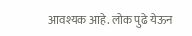आवश्यक आहे. लोक पुढे येऊन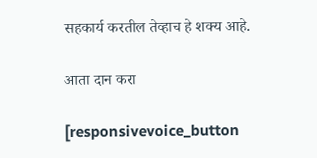सहकार्य करतील तेव्हाच हे शक्य आहे.

आता दान करा

[responsivevoice_button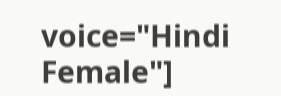voice="Hindi Female"]